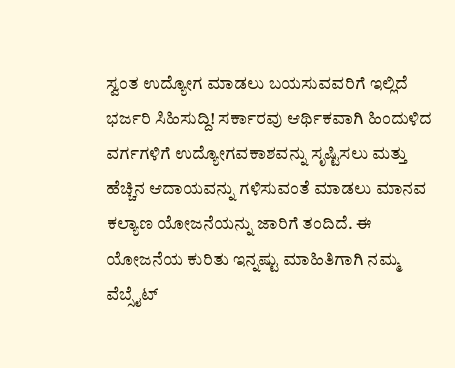ಸ್ವಂತ ಉದ್ಯೋಗ ಮಾಡಲು ಬಯಸುವವರಿಗೆ ಇಲ್ಲಿದೆ ಭರ್ಜರಿ ಸಿಹಿಸುದ್ದಿ! ಸರ್ಕಾರವು ಆರ್ಥಿಕವಾಗಿ ಹಿಂದುಳಿದ ವರ್ಗಗಳಿಗೆ ಉದ್ಯೋಗವಕಾಶವನ್ನು ಸೃಷ್ಟಿಸಲು ಮತ್ತು ಹೆಚ್ಚಿನ ಆದಾಯವನ್ನು ಗಳಿಸುವಂತೆ ಮಾಡಲು ಮಾನವ ಕಲ್ಯಾಣ ಯೋಜನೆಯನ್ನು ಜಾರಿಗೆ ತಂದಿದೆ. ಈ ಯೋಜನೆಯ ಕುರಿತು ಇನ್ನಷ್ಟು ಮಾಹಿತಿಗಾಗಿ ನಮ್ಮ ವೆಬ್ಸೈಟ್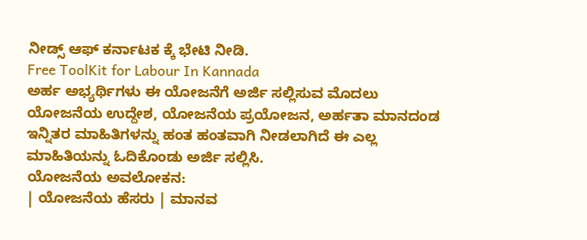ನೀಡ್ಸ್ ಆಫ್ ಕರ್ನಾಟಕ ಕ್ಕೆ ಭೇಟಿ ನೀಡಿ.
Free ToolKit for Labour In Kannada
ಅರ್ಹ ಅಭ್ಯರ್ಥಿಗಳು ಈ ಯೋಜನೆಗೆ ಅರ್ಜಿ ಸಲ್ಲಿಸುವ ಮೊದಲು ಯೋಜನೆಯ ಉದ್ದೇಶ, ಯೋಜನೆಯ ಪ್ರಯೋಜನ, ಅರ್ಹತಾ ಮಾನದಂಡ ಇನ್ನಿತರ ಮಾಹಿತಿಗಳನ್ನು ಹಂತ ಹಂತವಾಗಿ ನೀಡಲಾಗಿದೆ ಈ ಎಲ್ಲ ಮಾಹಿತಿಯನ್ನು ಓದಿಕೊಂಡು ಅರ್ಜಿ ಸಲ್ಲಿಸಿ.
ಯೋಜನೆಯ ಅವಲೋಕನ:
| ಯೋಜನೆಯ ಹೆಸರು | ಮಾನವ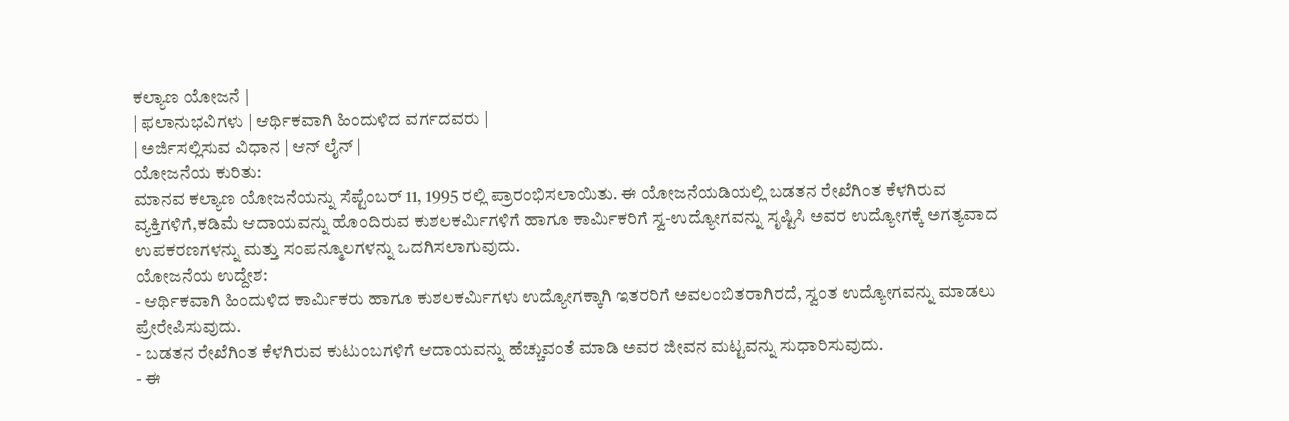ಕಲ್ಯಾಣ ಯೋಜನೆ |
| ಫಲಾನುಭವಿಗಳು | ಆರ್ಥಿಕವಾಗಿ ಹಿಂದುಳಿದ ವರ್ಗದವರು |
| ಅರ್ಜಿಸಲ್ಲಿಸುವ ವಿಧಾನ | ಆನ್ ಲೈನ್ |
ಯೋಜನೆಯ ಕುರಿತು:
ಮಾನವ ಕಲ್ಯಾಣ ಯೋಜನೆಯನ್ನು ಸೆಪ್ಟೆಂಬರ್ 11, 1995 ರಲ್ಲಿ ಪ್ರಾರಂಭಿಸಲಾಯಿತು. ಈ ಯೋಜನೆಯಡಿಯಲ್ಲಿ ಬಡತನ ರೇಖೆಗಿಂತ ಕೆಳಗಿರುವ ವ್ಯಕ್ತಿಗಳಿಗೆ,ಕಡಿಮೆ ಆದಾಯವನ್ನು ಹೊಂದಿರುವ ಕುಶಲಕರ್ಮಿಗಳಿಗೆ ಹಾಗೂ ಕಾರ್ಮಿಕರಿಗೆ ಸ್ವ-ಉದ್ಯೋಗವನ್ನು ಸೃಷ್ಟಿಸಿ ಅವರ ಉದ್ಯೋಗಕ್ಕೆ ಅಗತ್ಯವಾದ ಉಪಕರಣಗಳನ್ನು ಮತ್ತು ಸಂಪನ್ಮೂಲಗಳನ್ನು ಒದಗಿಸಲಾಗುವುದು.
ಯೋಜನೆಯ ಉದ್ದೇಶ:
- ಆರ್ಥಿಕವಾಗಿ ಹಿಂದುಳಿದ ಕಾರ್ಮಿಕರು ಹಾಗೂ ಕುಶಲಕರ್ಮಿಗಳು ಉದ್ಯೋಗಕ್ಕಾಗಿ ಇತರರಿಗೆ ಅವಲಂಬಿತರಾಗಿರದೆ, ಸ್ವಂತ ಉದ್ಯೋಗವನ್ನು ಮಾಡಲು ಪ್ರೇರೇಪಿಸುವುದು.
- ಬಡತನ ರೇಖೆಗಿಂತ ಕೆಳಗಿರುವ ಕುಟುಂಬಗಳಿಗೆ ಆದಾಯವನ್ನು ಹೆಚ್ಚುವಂತೆ ಮಾಡಿ ಅವರ ಜೀವನ ಮಟ್ಟವನ್ನು ಸುಧಾರಿಸುವುದು.
- ಈ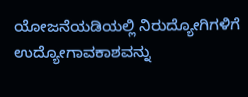ಯೋಜನೆಯಡಿಯಲ್ಲಿ ನಿರುದ್ಯೋಗಿಗಳಿಗೆ ಉದ್ಯೋಗಾವಕಾಶವನ್ನು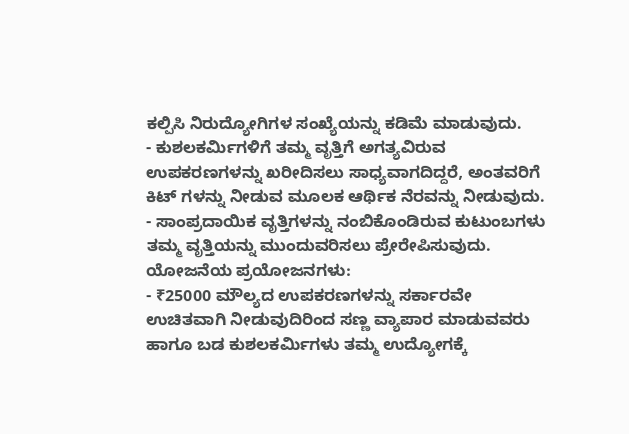ಕಲ್ಪಿಸಿ ನಿರುದ್ಯೋಗಿಗಳ ಸಂಖ್ಯೆಯನ್ನು ಕಡಿಮೆ ಮಾಡುವುದು.
- ಕುಶಲಕರ್ಮಿಗಳಿಗೆ ತಮ್ಮ ವೃತ್ತಿಗೆ ಅಗತ್ಯವಿರುವ ಉಪಕರಣಗಳನ್ನು ಖರೀದಿಸಲು ಸಾಧ್ಯವಾಗದಿದ್ದರೆ, ಅಂತವರಿಗೆ ಕಿಟ್ ಗಳನ್ನು ನೀಡುವ ಮೂಲಕ ಆರ್ಥಿಕ ನೆರವನ್ನು ನೀಡುವುದು.
- ಸಾಂಪ್ರದಾಯಿಕ ವೃತ್ತಿಗಳನ್ನು ನಂಬಿಕೊಂಡಿರುವ ಕುಟುಂಬಗಳು ತಮ್ಮ ವೃತ್ತಿಯನ್ನು ಮುಂದುವರಿಸಲು ಪ್ರೇರೇಪಿಸುವುದು.
ಯೋಜನೆಯ ಪ್ರಯೋಜನಗಳು:
- ₹25000 ಮೌಲ್ಯದ ಉಪಕರಣಗಳನ್ನು ಸರ್ಕಾರವೇ ಉಚಿತವಾಗಿ ನೀಡುವುದಿರಿಂದ ಸಣ್ಣ ವ್ಯಾಪಾರ ಮಾಡುವವರು ಹಾಗೂ ಬಡ ಕುಶಲಕರ್ಮಿಗಳು ತಮ್ಮ ಉದ್ಯೋಗಕ್ಕೆ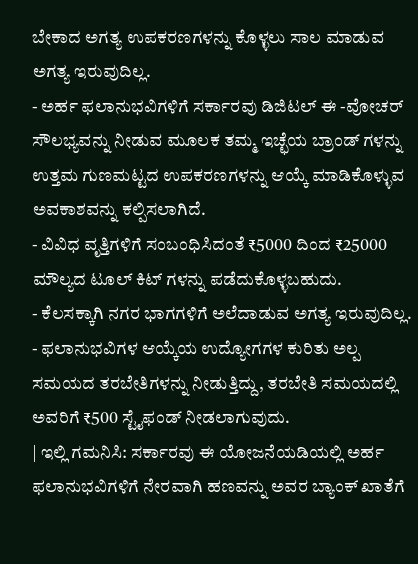ಬೇಕಾದ ಅಗತ್ಯ ಉಪಕರಣಗಳನ್ನು ಕೊಳ್ಳಲು ಸಾಲ ಮಾಡುವ ಅಗತ್ಯ ಇರುವುದಿಲ್ಲ.
- ಅರ್ಹ ಫಲಾನುಭವಿಗಳಿಗೆ ಸರ್ಕಾರವು ಡಿಜಿಟಲ್ ಈ -ವೋಚರ್ ಸೌಲಭ್ಯವನ್ನು ನೀಡುವ ಮೂಲಕ ತಮ್ಮ ಇಚ್ಛೆಯ ಬ್ರಾಂಡ್ ಗಳನ್ನು ಉತ್ತಮ ಗುಣಮಟ್ಟದ ಉಪಕರಣಗಳನ್ನು ಆಯ್ಕೆ ಮಾಡಿಕೊಳ್ಳುವ ಅವಕಾಶವನ್ನು ಕಲ್ಪಿಸಲಾಗಿದೆ.
- ವಿವಿಧ ವೃತ್ತಿಗಳಿಗೆ ಸಂಬಂಧಿಸಿದಂತೆ ₹5000 ದಿಂದ ₹25000 ಮೌಲ್ಯದ ಟೂಲ್ ಕಿಟ್ ಗಳನ್ನು ಪಡೆದುಕೊಳ್ಳಬಹುದು.
- ಕೆಲಸಕ್ಕಾಗಿ ನಗರ ಭಾಗಗಳಿಗೆ ಅಲೆದಾಡುವ ಅಗತ್ಯ ಇರುವುದಿಲ್ಲ.
- ಫಲಾನುಭವಿಗಳ ಆಯ್ಕೆಯ ಉದ್ಯೋಗಗಳ ಕುರಿತು ಅಲ್ಪ ಸಮಯದ ತರಬೇತಿಗಳನ್ನು ನೀಡುತ್ತಿದ್ದು, ತರಬೇತಿ ಸಮಯದಲ್ಲಿ ಅವರಿಗೆ ₹500 ಸ್ಟೈಫಂಡ್ ನೀಡಲಾಗುವುದು.
| ಇಲ್ಲಿ ಗಮನಿಸಿ: ಸರ್ಕಾರವು ಈ ಯೋಜನೆಯಡಿಯಲ್ಲಿ ಅರ್ಹ ಫಲಾನುಭವಿಗಳಿಗೆ ನೇರವಾಗಿ ಹಣವನ್ನು ಅವರ ಬ್ಯಾಂಕ್ ಖಾತೆಗೆ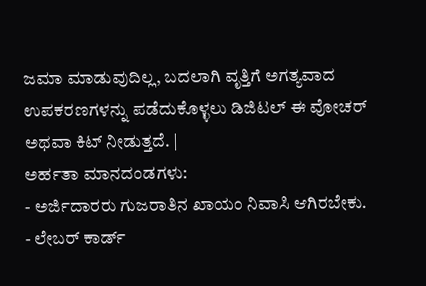ಜಮಾ ಮಾಡುವುದಿಲ್ಲ, ಬದಲಾಗಿ ವೃತ್ತಿಗೆ ಅಗತ್ಯವಾದ ಉಪಕರಣಗಳನ್ನು ಪಡೆದುಕೊಳ್ಳಲು ಡಿಜಿಟಲ್ ಈ ವೋಚರ್ ಅಥವಾ ಕಿಟ್ ನೀಡುತ್ತದೆ. |
ಅರ್ಹತಾ ಮಾನದಂಡಗಳು:
- ಅರ್ಜಿದಾರರು ಗುಜರಾತಿನ ಖಾಯಂ ನಿವಾಸಿ ಆಗಿರಬೇಕು.
- ಲೇಬರ್ ಕಾರ್ಡ್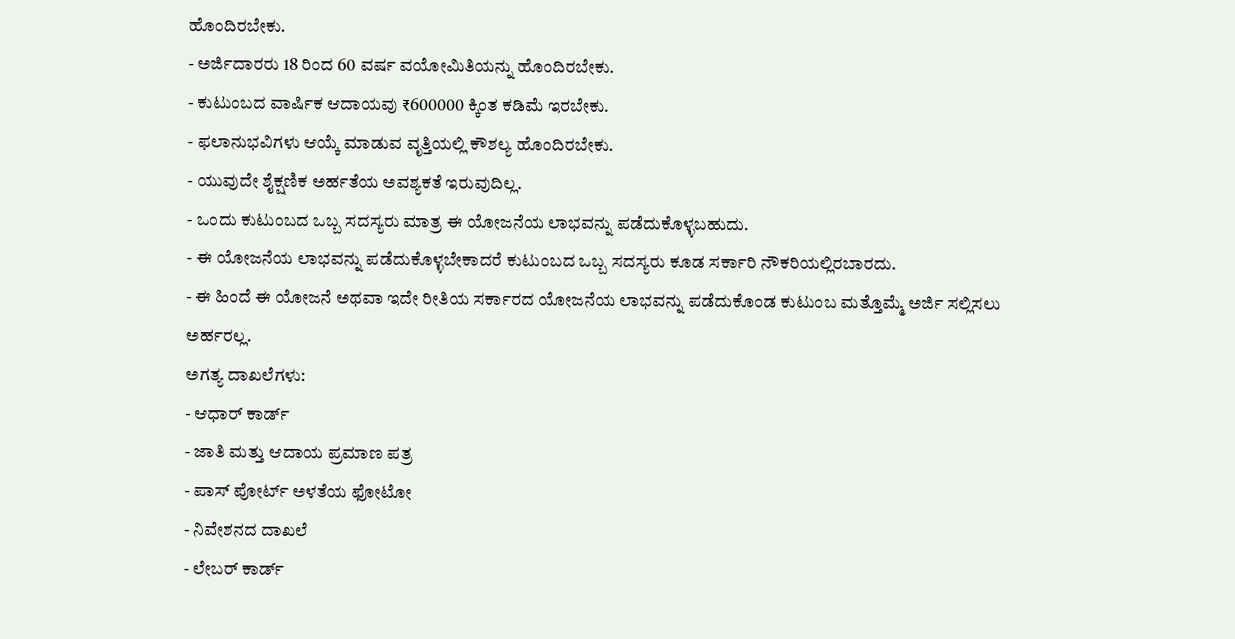ಹೊಂದಿರಬೇಕು.
- ಅರ್ಜಿದಾರರು 18 ರಿಂದ 60 ವರ್ಷ ವಯೋಮಿತಿಯನ್ನು ಹೊಂದಿರಬೇಕು.
- ಕುಟುಂಬದ ವಾರ್ಷಿಕ ಆದಾಯವು ₹600000 ಕ್ಕಿಂತ ಕಡಿಮೆ ಇರಬೇಕು.
- ಫಲಾನುಭವಿಗಳು ಆಯ್ಕೆ ಮಾಡುವ ವೃತ್ತಿಯಲ್ಲಿ ಕೌಶಲ್ಯ ಹೊಂದಿರಬೇಕು.
- ಯುವುದೇ ಶೈಕ್ಷಣಿಕ ಅರ್ಹತೆಯ ಅವಶ್ಯಕತೆ ಇರುವುದಿಲ್ಲ.
- ಒಂದು ಕುಟುಂಬದ ಒಬ್ಬ ಸದಸ್ಯರು ಮಾತ್ರ ಈ ಯೋಜನೆಯ ಲಾಭವನ್ನು ಪಡೆದುಕೊಳ್ಳಬಹುದು.
- ಈ ಯೋಜನೆಯ ಲಾಭವನ್ನು ಪಡೆದುಕೊಳ್ಳಬೇಕಾದರೆ ಕುಟುಂಬದ ಒಬ್ಬ ಸದಸ್ಯರು ಕೂಡ ಸರ್ಕಾರಿ ನೌಕರಿಯಲ್ಲಿರಬಾರದು.
- ಈ ಹಿಂದೆ ಈ ಯೋಜನೆ ಅಥವಾ ಇದೇ ರೀತಿಯ ಸರ್ಕಾರದ ಯೋಜನೆಯ ಲಾಭವನ್ನು ಪಡೆದುಕೊಂಡ ಕುಟುಂಬ ಮತ್ತೊಮ್ಮೆ ಅರ್ಜಿ ಸಲ್ಲಿಸಲು ಅರ್ಹರಲ್ಲ.
ಅಗತ್ಯ ದಾಖಲೆಗಳು:
- ಆಧಾರ್ ಕಾರ್ಡ್
- ಜಾತಿ ಮತ್ತು ಆದಾಯ ಪ್ರಮಾಣ ಪತ್ರ
- ಪಾಸ್ ಪೋರ್ಟ್ ಅಳತೆಯ ಫೋಟೋ
- ನಿವೇಶನದ ದಾಖಲೆ
- ಲೇಬರ್ ಕಾರ್ಡ್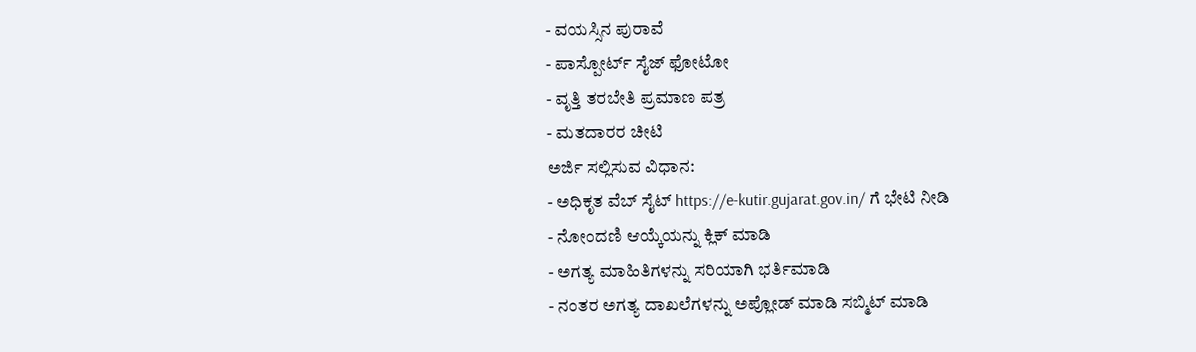- ವಯಸ್ಸಿನ ಪುರಾವೆ
- ಪಾಸ್ಪೋರ್ಟ್ ಸೈಜ್ ಫೋಟೋ
- ವೃತ್ತಿ ತರಬೇತಿ ಪ್ರಮಾಣ ಪತ್ರ
- ಮತದಾರರ ಚೀಟಿ
ಅರ್ಜಿ ಸಲ್ಲಿಸುವ ವಿಧಾನ:
- ಅಧಿಕೃತ ವೆಬ್ ಸೈಟ್ https://e-kutir.gujarat.gov.in/ ಗೆ ಭೇಟಿ ನೀಡಿ
- ನೋಂದಣಿ ಆಯ್ಕೆಯನ್ನು ಕ್ಲಿಕ್ ಮಾಡಿ
- ಅಗತ್ಯ ಮಾಹಿತಿಗಳನ್ನು ಸರಿಯಾಗಿ ಭರ್ತಿಮಾಡಿ
- ನಂತರ ಅಗತ್ಯ ದಾಖಲೆಗಳನ್ನು ಅಪ್ಲೋಡ್ ಮಾಡಿ ಸಬ್ಮಿಟ್ ಮಾಡಿ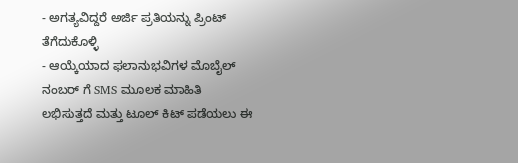- ಅಗತ್ಯವಿದ್ದರೆ ಅರ್ಜಿ ಪ್ರತಿಯನ್ನು ಪ್ರಿಂಟ್ ತೆಗೆದುಕೊಳ್ಳಿ
- ಆಯ್ಕೆಯಾದ ಫಲಾನುಭವಿಗಳ ಮೊಬೈಲ್ ನಂಬರ್ ಗೆ SMS ಮೂಲಕ ಮಾಹಿತಿ ಲಭಿಸುತ್ತದೆ ಮತ್ತು ಟೂಲ್ ಕಿಟ್ ಪಡೆಯಲು ಈ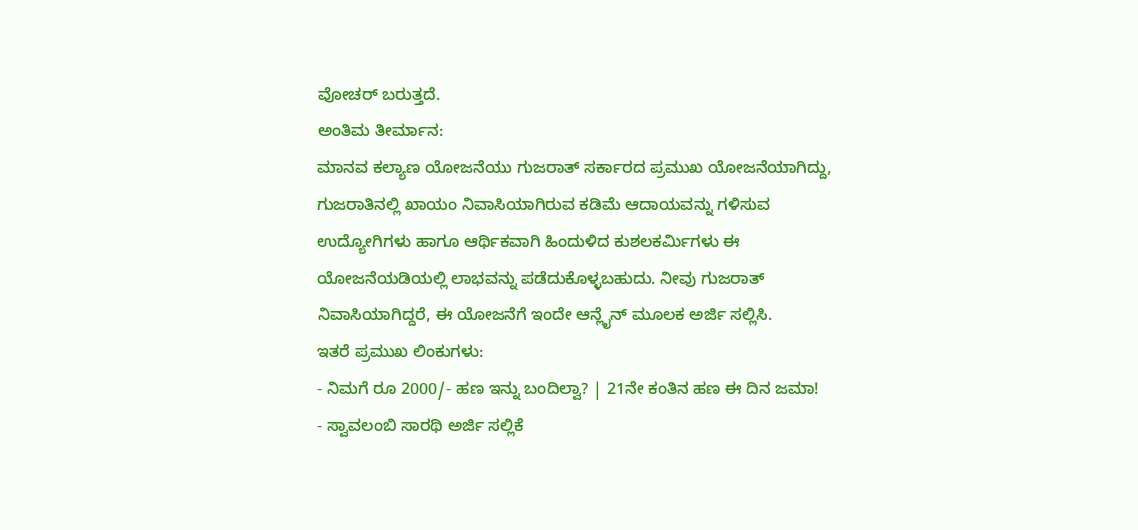ವೋಚರ್ ಬರುತ್ತದೆ.
ಅಂತಿಮ ತೀರ್ಮಾನ:
ಮಾನವ ಕಲ್ಯಾಣ ಯೋಜನೆಯು ಗುಜರಾತ್ ಸರ್ಕಾರದ ಪ್ರಮುಖ ಯೋಜನೆಯಾಗಿದ್ದು, ಗುಜರಾತಿನಲ್ಲಿ ಖಾಯಂ ನಿವಾಸಿಯಾಗಿರುವ ಕಡಿಮೆ ಆದಾಯವನ್ನು ಗಳಿಸುವ ಉದ್ಯೋಗಿಗಳು ಹಾಗೂ ಆರ್ಥಿಕವಾಗಿ ಹಿಂದುಳಿದ ಕುಶಲಕರ್ಮಿಗಳು ಈ ಯೋಜನೆಯಡಿಯಲ್ಲಿ ಲಾಭವನ್ನು ಪಡೆದುಕೊಳ್ಳಬಹುದು. ನೀವು ಗುಜರಾತ್ ನಿವಾಸಿಯಾಗಿದ್ದರೆ, ಈ ಯೋಜನೆಗೆ ಇಂದೇ ಆನ್ಲೈನ್ ಮೂಲಕ ಅರ್ಜಿ ಸಲ್ಲಿಸಿ.
ಇತರೆ ಪ್ರಮುಖ ಲಿಂಕುಗಳು:
- ನಿಮಗೆ ರೂ 2000/- ಹಣ ಇನ್ನು ಬಂದಿಲ್ವಾ? | 21ನೇ ಕಂತಿನ ಹಣ ಈ ದಿನ ಜಮಾ!
- ಸ್ವಾವಲಂಬಿ ಸಾರಥಿ ಅರ್ಜಿ ಸಲ್ಲಿಕೆ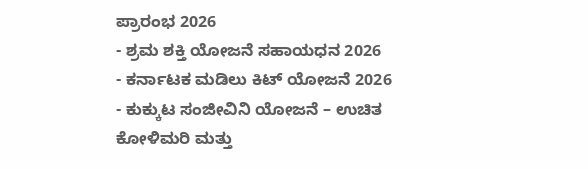ಪ್ರಾರಂಭ 2026
- ಶ್ರಮ ಶಕ್ತಿ ಯೋಜನೆ ಸಹಾಯಧನ 2026
- ಕರ್ನಾಟಕ ಮಡಿಲು ಕಿಟ್ ಯೋಜನೆ 2026
- ಕುಕ್ಕುಟ ಸಂಜೀವಿನಿ ಯೋಜನೆ – ಉಚಿತ ಕೋಳಿಮರಿ ಮತ್ತು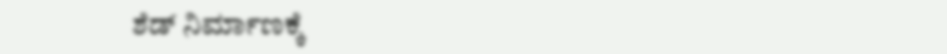ಶೆಡ್ ನಿರ್ಮಾಣಕ್ಕೆ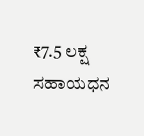₹7.5 ಲಕ್ಷ ಸಹಾಯಧನ